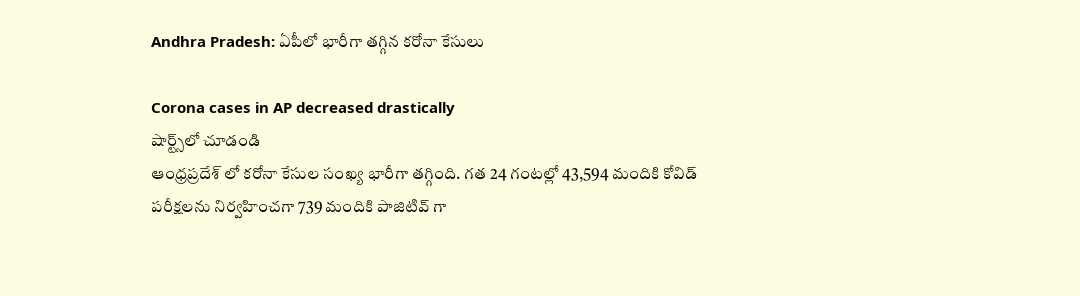Andhra Pradesh: ఏపీలో భారీగా తగ్గిన కరోనా కేసులు

Corona cases in AP decreased drastically
షార్ట్స్‌లో చూడండి
ఆంధ్రప్రదేశ్ లో కరోనా కేసుల సంఖ్య భారీగా తగ్గింది. గత 24 గంటల్లో 43,594 మందికి కోవిడ్ పరీక్షలను నిర్వహించగా 739 మందికి పాజిటివ్ గా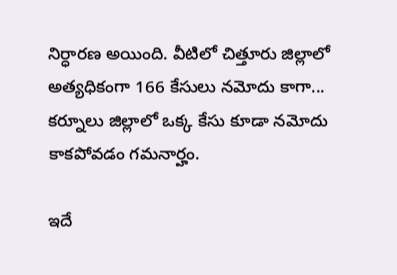నిర్ధారణ అయింది. వీటిలో చిత్తూరు జిల్లాలో అత్యధికంగా 166 కేసులు నమోదు కాగా... కర్నూలు జిల్లాలో ఒక్క కేసు కూడా నమోదు కాకపోవడం గమనార్హం.

ఇదే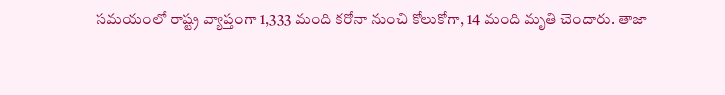సమయంలో రాష్ట్ర వ్యాప్తంగా 1,333 మంది కరోనా నుంచి కోలుకోగా, 14 మంది మృతి చెందారు. తాజా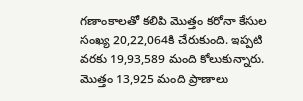గణాంకాలతో కలిపి మొత్తం కరోనా కేసుల సంఖ్య 20,22,064కి చేరుకుంది. ఇప్పటి వరకు 19,93,589 మంది కోలుకున్నారు. మొత్తం 13,925 మంది ప్రాణాలు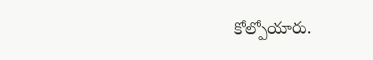కోల్పోయారు.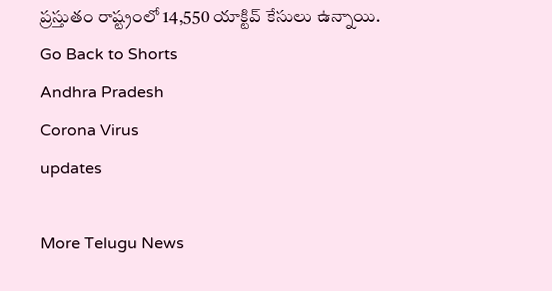ప్రస్తుతం రాష్ట్రంలో 14,550 యాక్టివ్ కేసులు ఉన్నాయి.
Go Back to Shorts
Andhra Pradesh
Corona Virus
updates

More Telugu News